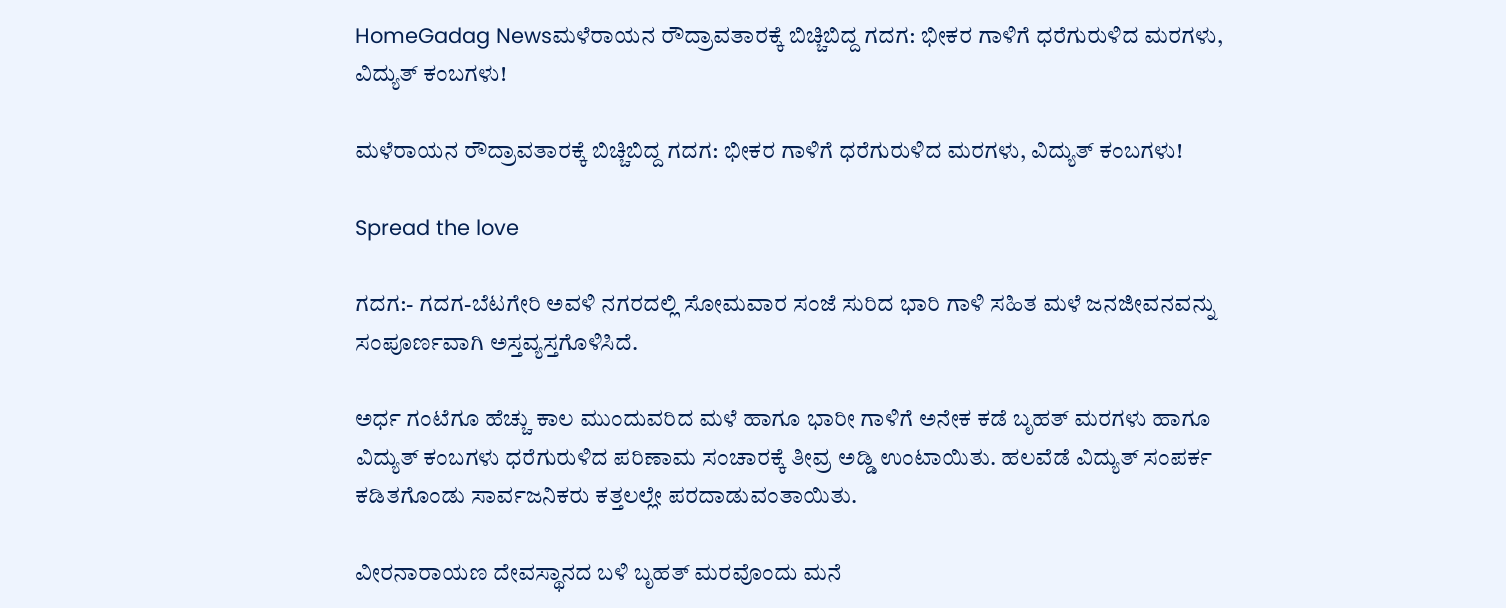HomeGadag Newsಮಳೆರಾಯನ ರೌದ್ರಾವತಾರಕ್ಕೆ ಬಿಚ್ಚಿಬಿದ್ದ ಗದಗ: ಭೀಕರ ಗಾಳಿಗೆ ಧರೆಗುರುಳಿದ ಮರಗಳು, ವಿದ್ಯುತ್ ಕಂಬಗಳು!

ಮಳೆರಾಯನ ರೌದ್ರಾವತಾರಕ್ಕೆ ಬಿಚ್ಚಿಬಿದ್ದ ಗದಗ: ಭೀಕರ ಗಾಳಿಗೆ ಧರೆಗುರುಳಿದ ಮರಗಳು, ವಿದ್ಯುತ್ ಕಂಬಗಳು!

Spread the love

ಗದಗ:- ಗದಗ-ಬೆಟಗೇರಿ ಅವಳಿ ನಗರದಲ್ಲಿ ಸೋಮವಾರ ಸಂಜೆ ಸುರಿದ ಭಾರಿ ಗಾಳಿ ಸಹಿತ ಮಳೆ ಜನಜೀವನವನ್ನು ಸಂಪೂರ್ಣವಾಗಿ ಅಸ್ತವ್ಯಸ್ತಗೊಳಿಸಿದೆ.

ಅರ್ಧ ಗಂಟೆಗೂ ಹೆಚ್ಚು ಕಾಲ ಮುಂದುವರಿದ ಮಳೆ ಹಾಗೂ ಭಾರೀ ಗಾಳಿಗೆ ಅನೇಕ ಕಡೆ ಬೃಹತ್ ಮರಗಳು ಹಾಗೂ ವಿದ್ಯುತ್ ಕಂಬಗಳು ಧರೆಗುರುಳಿದ ಪರಿಣಾಮ ಸಂಚಾರಕ್ಕೆ ತೀವ್ರ ಅಡ್ಡಿ ಉಂಟಾಯಿತು. ಹಲವೆಡೆ ವಿದ್ಯುತ್ ಸಂಪರ್ಕ ಕಡಿತಗೊಂಡು ಸಾರ್ವಜನಿಕರು ಕತ್ತಲಲ್ಲೇ ಪರದಾಡುವಂತಾಯಿತು.

ವೀರನಾರಾಯಣ ದೇವಸ್ಥಾನದ ಬಳಿ ಬೃಹತ್ ಮರವೊಂದು ಮನೆ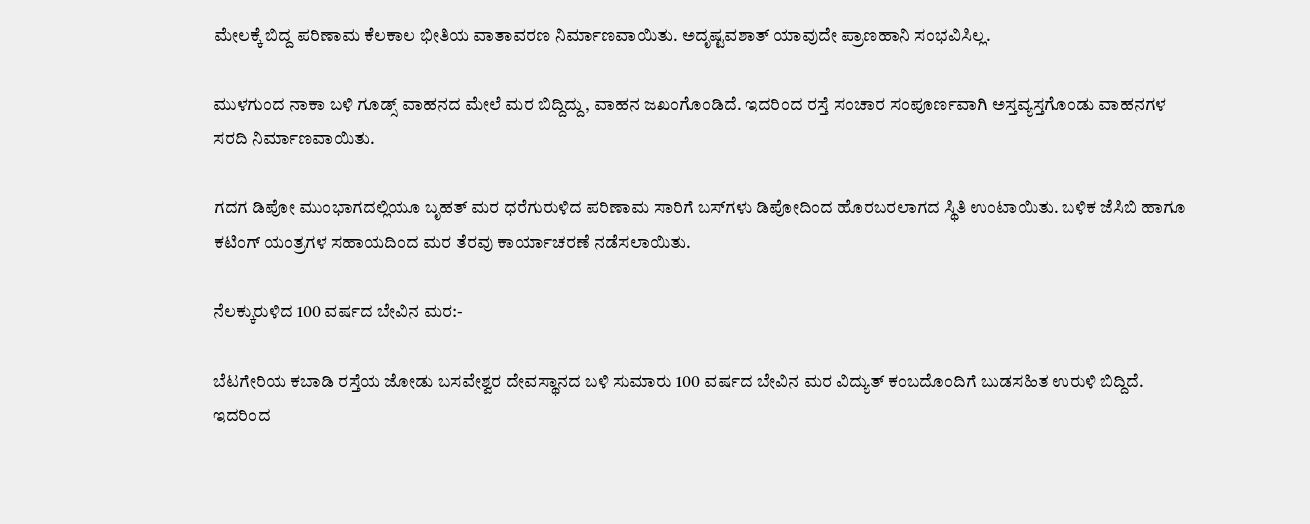ಮೇಲಕ್ಕೆ ಬಿದ್ದ ಪರಿಣಾಮ ಕೆಲಕಾಲ ಭೀತಿಯ ವಾತಾವರಣ ನಿರ್ಮಾಣವಾಯಿತು. ಅದೃಷ್ಟವಶಾತ್ ಯಾವುದೇ ಪ್ರಾಣಹಾನಿ ಸಂಭವಿಸಿಲ್ಲ.

ಮುಳಗುಂದ ನಾಕಾ ಬಳಿ ಗೂಡ್ಸ್ ವಾಹನದ ಮೇಲೆ ಮರ ಬಿದ್ದಿದ್ದು, ವಾಹನ ಜಖಂಗೊಂಡಿದೆ. ಇದರಿಂದ ರಸ್ತೆ ಸಂಚಾರ ಸಂಪೂರ್ಣವಾಗಿ ಅಸ್ತವ್ಯಸ್ತಗೊಂಡು ವಾಹನಗಳ ಸರದಿ ನಿರ್ಮಾಣವಾಯಿತು.

ಗದಗ ಡಿಪೋ ಮುಂಭಾಗದಲ್ಲಿಯೂ ಬೃಹತ್ ಮರ ಧರೆಗುರುಳಿದ ಪರಿಣಾಮ ಸಾರಿಗೆ ಬಸ್‌ಗಳು ಡಿಪೋದಿಂದ ಹೊರಬರಲಾಗದ ಸ್ಥಿತಿ ಉಂಟಾಯಿತು. ಬಳಿಕ ಜೆಸಿಬಿ ಹಾಗೂ ಕಟಿಂಗ್ ಯಂತ್ರಗಳ ಸಹಾಯದಿಂದ ಮರ ತೆರವು ಕಾರ್ಯಾಚರಣೆ ನಡೆಸಲಾಯಿತು.

ನೆಲಕ್ಕುರುಳಿದ 100 ವರ್ಷದ ಬೇವಿನ ಮರ:-

ಬೆಟಗೇರಿಯ ಕಬಾಡಿ ರಸ್ತೆಯ ಜೋಡು ಬಸವೇಶ್ವರ ದೇವಸ್ಥಾನದ ಬಳಿ ಸುಮಾರು 100 ವರ್ಷದ ಬೇವಿನ ಮರ ವಿದ್ಯುತ್ ಕಂಬದೊಂದಿಗೆ ಬುಡಸಹಿತ ಉರುಳಿ ಬಿದ್ದಿದೆ. ಇದರಿಂದ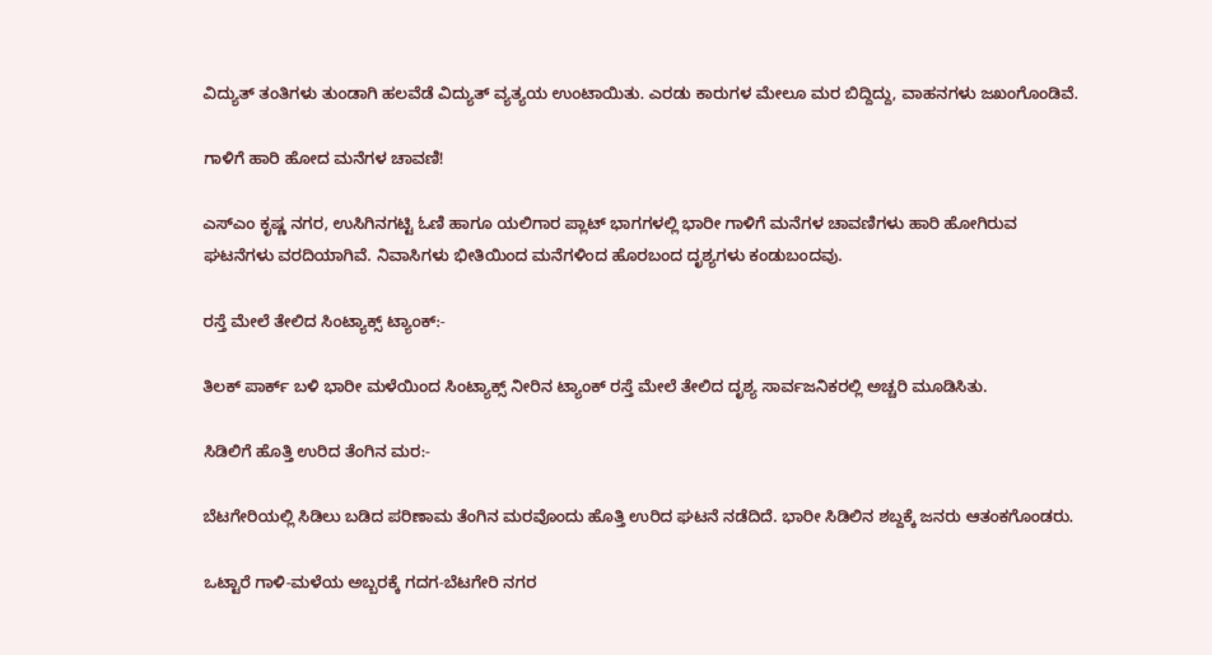ವಿದ್ಯುತ್ ತಂತಿಗಳು ತುಂಡಾಗಿ ಹಲವೆಡೆ ವಿದ್ಯುತ್ ವ್ಯತ್ಯಯ ಉಂಟಾಯಿತು. ಎರಡು ಕಾರುಗಳ ಮೇಲೂ ಮರ ಬಿದ್ದಿದ್ದು, ವಾಹನಗಳು ಜಖಂಗೊಂಡಿವೆ.

ಗಾಳಿಗೆ ಹಾರಿ ಹೋದ ಮನೆಗಳ ಚಾವಣಿ!

ಎಸ್‌ಎಂ ಕೃಷ್ಣ ನಗರ, ಉಸಿಗಿನಗಟ್ಟಿ ಓಣಿ ಹಾಗೂ ಯಲಿಗಾರ ಪ್ಲಾಟ್ ಭಾಗಗಳಲ್ಲಿ ಭಾರೀ ಗಾಳಿಗೆ ಮನೆಗಳ ಚಾವಣಿಗಳು ಹಾರಿ ಹೋಗಿರುವ ಘಟನೆಗಳು ವರದಿಯಾಗಿವೆ. ನಿವಾಸಿಗಳು ಭೀತಿಯಿಂದ ಮನೆಗಳಿಂದ ಹೊರಬಂದ ದೃಶ್ಯಗಳು ಕಂಡುಬಂದವು.

ರಸ್ತೆ ಮೇಲೆ ತೇಲಿದ ಸಿಂಟ್ಯಾಕ್ಸ್ ಟ್ಯಾಂಕ್:-

ತಿಲಕ್ ಪಾರ್ಕ್ ಬಳಿ ಭಾರೀ ಮಳೆಯಿಂದ ಸಿಂಟ್ಯಾಕ್ಸ್ ನೀರಿನ ಟ್ಯಾಂಕ್ ರಸ್ತೆ ಮೇಲೆ ತೇಲಿದ ದೃಶ್ಯ ಸಾರ್ವಜನಿಕರಲ್ಲಿ ಅಚ್ಚರಿ ಮೂಡಿಸಿತು.

ಸಿಡಿಲಿಗೆ ಹೊತ್ತಿ ಉರಿದ ತೆಂಗಿನ ಮರ:-

ಬೆಟಗೇರಿಯಲ್ಲಿ ಸಿಡಿಲು ಬಡಿದ ಪರಿಣಾಮ ತೆಂಗಿನ ಮರವೊಂದು ಹೊತ್ತಿ ಉರಿದ ಘಟನೆ ನಡೆದಿದೆ. ಭಾರೀ ಸಿಡಿಲಿನ ಶಬ್ದಕ್ಕೆ ಜನರು ಆತಂಕಗೊಂಡರು.

ಒಟ್ಟಾರೆ ಗಾಳಿ-ಮಳೆಯ ಅಬ್ಬರಕ್ಕೆ ಗದಗ-ಬೆಟಗೇರಿ ನಗರ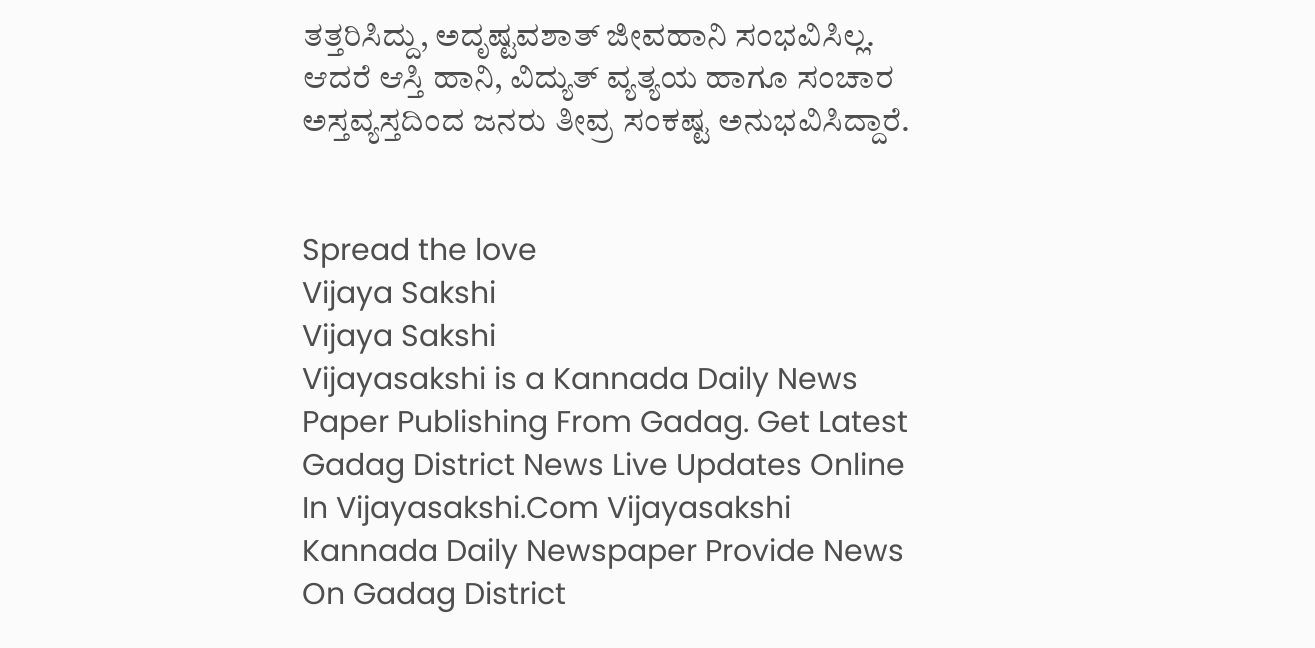ತತ್ತರಿಸಿದ್ದು, ಅದೃಷ್ಟವಶಾತ್ ಜೀವಹಾನಿ ಸಂಭವಿಸಿಲ್ಲ. ಆದರೆ ಆಸ್ತಿ ಹಾನಿ, ವಿದ್ಯುತ್ ವ್ಯತ್ಯಯ ಹಾಗೂ ಸಂಚಾರ ಅಸ್ತವ್ಯಸ್ತದಿಂದ ಜನರು ತೀವ್ರ ಸಂಕಷ್ಟ ಅನುಭವಿಸಿದ್ದಾರೆ.


Spread the love
Vijaya Sakshi
Vijaya Sakshi
Vijayasakshi is a Kannada Daily News Paper Publishing From Gadag. Get Latest Gadag District News Live Updates Online In Vijayasakshi.Com Vijayasakshi Kannada Daily Newspaper Provide News On Gadag District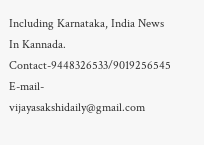Including Karnataka, India News In Kannada. Contact-9448326533/9019256545 E-mail-vijayasakshidaily@gmail.com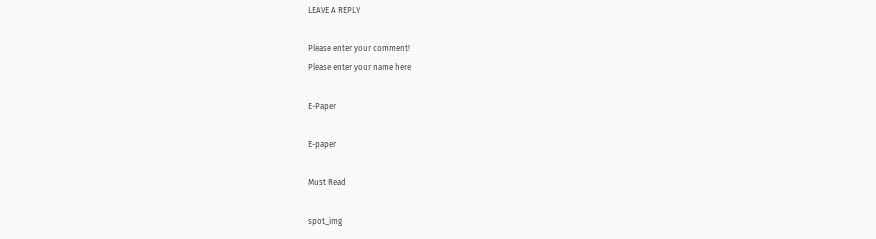LEAVE A REPLY

Please enter your comment!
Please enter your name here

E-Paper

E-paper

Must Read

spot_img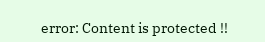error: Content is protected !!